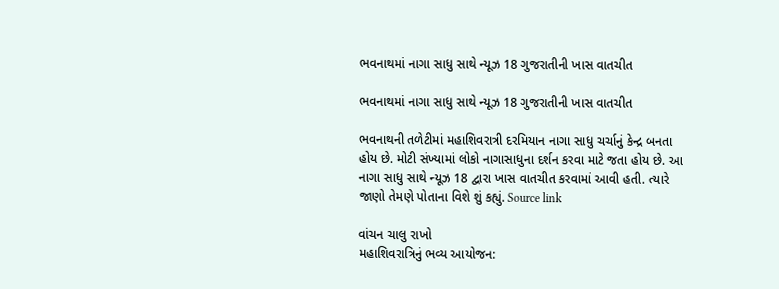ભવનાથમાં નાગા સાધુ સાથે ન્યૂઝ 18 ગુજરાતીની ખાસ વાતચીત

ભવનાથમાં નાગા સાધુ સાથે ન્યૂઝ 18 ગુજરાતીની ખાસ વાતચીત

ભવનાથની તળેટીમાં મહાશિવરાત્રી દરમિયાન નાગા સાધુ ચર્ચાનું કેન્દ્ર બનતા હોય છે. મોટી સંખ્યામાં લોકો નાગાસાધુના દર્શન કરવા માટે જતા હોય છે. આ નાગા સાધુ સાથે ન્યૂઝ 18 દ્વારા ખાસ વાતચીત કરવામાં આવી હતી. ત્યારે જાણો તેમણે પોતાના વિશે શું કહ્યું. Source link

વાંચન ચાલુ રાખો
મહાશિવરાત્રિનું ભવ્ય આયોજન: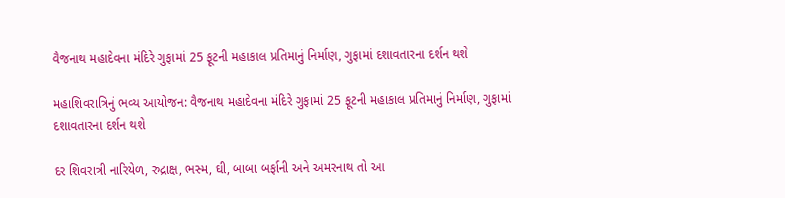વૈજનાથ મહાદેવના મંદિરે ગુફામાં 25 ફૂટની મહાકાલ પ્રતિમાનું નિર્માણ, ગુફામાં દશાવતારના દર્શન થશે

મહાશિવરાત્રિનું ભવ્ય આયોજન: વૈજનાથ મહાદેવના મંદિરે ગુફામાં 25 ફૂટની મહાકાલ પ્રતિમાનું નિર્માણ, ગુફામાં દશાવતારના દર્શન થશે

દર શિવરાત્રી નારિયેળ, રુદ્રાક્ષ, ભસ્મ, ઘી, બાબા બર્ફાની અને અમરનાથ તો આ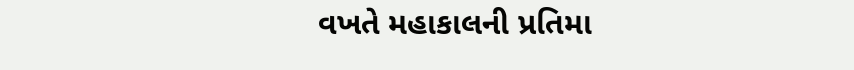વખતે મહાકાલની પ્રતિમા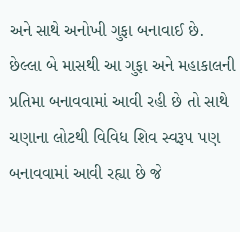અને સાથે અનોખી ગુફા બનાવાઈ છે. છેલ્લા બે માસથી આ ગુફા અને મહાકાલની પ્રતિમા બનાવવામાં આવી રહી છે તો સાથે ચણાના લોટથી વિવિધ શિવ સ્વરૂપ પણ બનાવવામાં આવી રહ્યા છે જે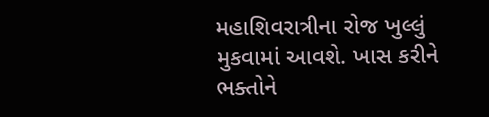મહાશિવરાત્રીના રોજ ખુલ્લું મુકવામાં આવશે. ખાસ કરીને ભક્તોને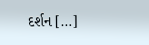દર્શન […]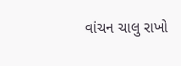વાંચન ચાલુ રાખો